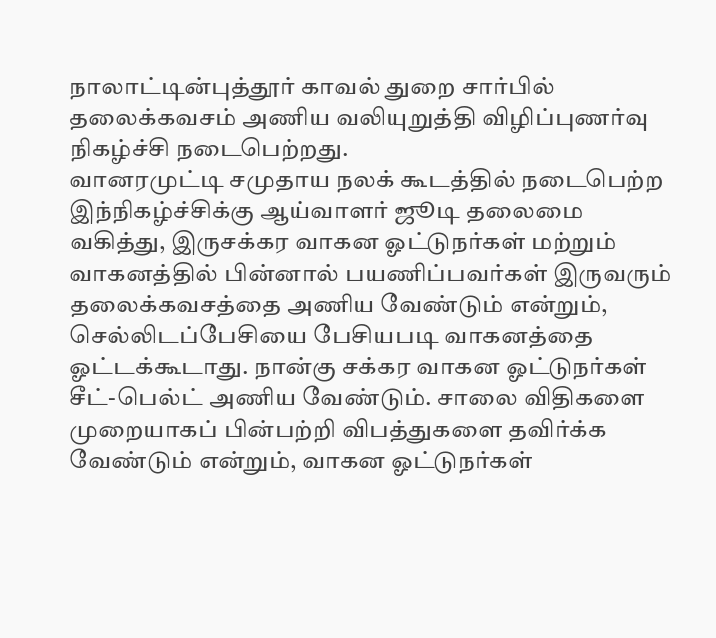நாலாட்டின்புத்தூர் காவல் துறை சார்பில் தலைக்கவசம் அணிய வலியுறுத்தி விழிப்புணர்வு நிகழ்ச்சி நடைபெற்றது.
வானரமுட்டி சமுதாய நலக் கூடத்தில் நடைபெற்ற இந்நிகழ்ச்சிக்கு ஆய்வாளர் ஜூடி தலைமை வகித்து, இருசக்கர வாகன ஓட்டுநர்கள் மற்றும் வாகனத்தில் பின்னால் பயணிப்பவர்கள் இருவரும் தலைக்கவசத்தை அணிய வேண்டும் என்றும், செல்லிடப்பேசியை பேசியபடி வாகனத்தை ஓட்டக்கூடாது. நான்கு சக்கர வாகன ஓட்டுநர்கள் சீட்-பெல்ட் அணிய வேண்டும். சாலை விதிகளை முறையாகப் பின்பற்றி விபத்துகளை தவிர்க்க வேண்டும் என்றும், வாகன ஓட்டுநர்கள்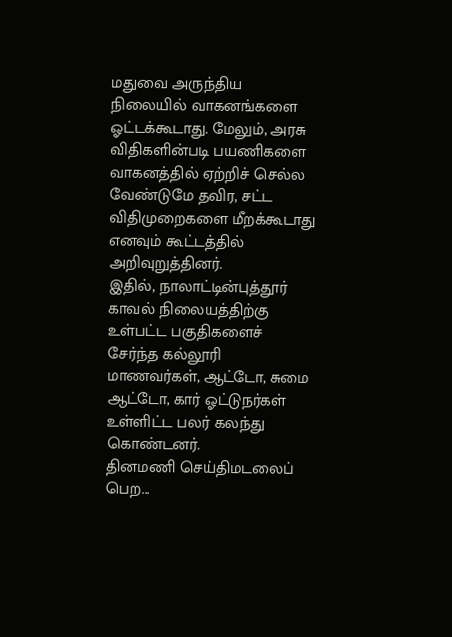மதுவை அருந்திய நிலையில் வாகனங்களை ஓட்டக்கூடாது. மேலும், அரசு விதிகளின்படி பயணிகளை வாகனத்தில் ஏற்றிச் செல்ல வேண்டுமே தவிர, சட்ட விதிமுறைகளை மீறக்கூடாது எனவும் கூட்டத்தில் அறிவுறுத்தினர்.
இதில், நாலாட்டின்புத்தூர் காவல் நிலையத்திற்கு உள்பட்ட பகுதிகளைச் சேர்ந்த கல்லூரி மாணவர்கள், ஆட்டோ, சுமை ஆட்டோ, கார் ஓட்டுநர்கள் உள்ளிட்ட பலர் கலந்து கொண்டனர்.
தினமணி செய்திமடலைப் பெற...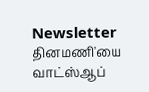Newsletter
தினமணி'யை வாட்ஸ்ஆப்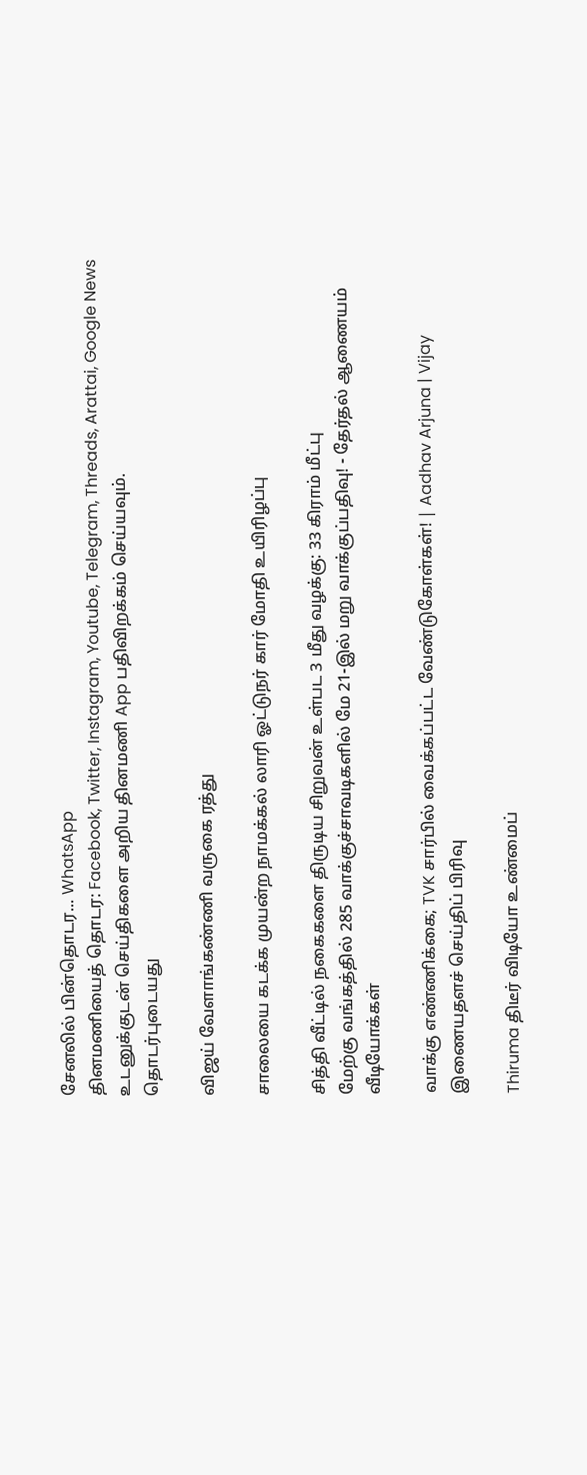சேனலில் பின்தொடர... WhatsApp
தினமணியைத் தொடர: Facebook, Twitter, Instagram, Youtube, Telegram, Threads, Arattai, Google News
உடனுக்குடன் செய்திகளை அறிய தினமணி App பதிவிறக்கம் செய்யவும்.
தொடர்புடையது

விஜய் வேளாங்கண்ணி வருகை ரத்து

சாலையை கடக்க முயன்ற நாமக்கல் லாரி ஓட்டுநர் கார் மோதி உயிரிழப்பு

சித்தி வீட்டில் நகைகளை திருடிய சிறுவன் உள்பட 3 மீது வழக்கு: 33 கிராம் மீட்பு
மேற்கு வங்கத்தில் 285 வாக்குச்சாவடிகளில் மே 21-இல் மறு வாக்குப்பதிவு! - தேர்தல் ஆணையம்
வீடியோக்கள்

வாக்கு எண்ணிக்கை; TVK சார்பில் வைக்கப்பட்ட வேண்டுகோள்கள்! | Aadhav Arjuna | Vijay
இணையதளச் செய்திப் பிரிவு

Thiruma திடீர் விடியோ உண்மைப்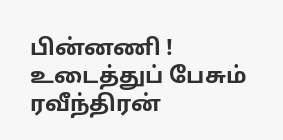பின்னணி ! உடைத்துப் பேசும் ரவீந்திரன்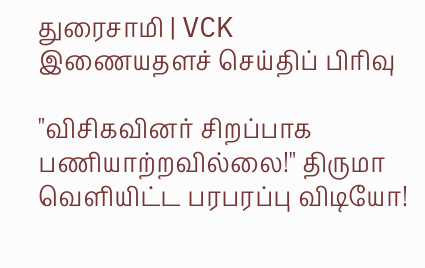துரைசாமி | VCK
இணையதளச் செய்திப் பிரிவு

"விசிகவினர் சிறப்பாக பணியாற்றவில்லை!" திருமா வெளியிட்ட பரபரப்பு விடியோ!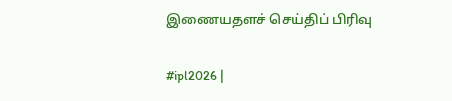இணையதளச் செய்திப் பிரிவு

#ipl2026 |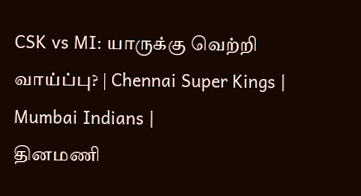CSK vs MI: யாருக்கு வெற்றி வாய்ப்பு? | Chennai Super Kings | Mumbai Indians |
தினமணி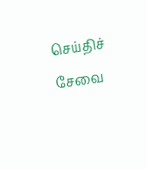செய்திச் சேவை